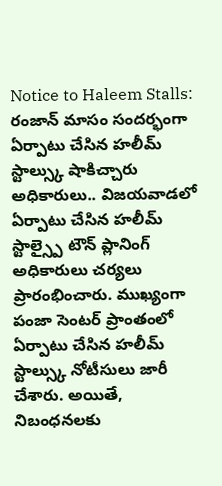Notice to Haleem Stalls: రంజాన్ మాసం సందర్భంగా ఏర్పాటు చేసిన హలీమ్ స్టాల్స్కు షాకిచ్చారు అధికారులు.. విజయవాడలో ఏర్పాటు చేసిన హలీమ్ స్టాల్స్పై టౌన్ ప్లానింగ్ అధికారులు చర్యలు ప్రారంభించారు. ముఖ్యంగా పంజా సెంటర్ ప్రాంతంలో ఏర్పాటు చేసిన హలీమ్ స్టాల్స్కు నోటీసులు జారీ చేశారు. అయితే, నిబంధనలకు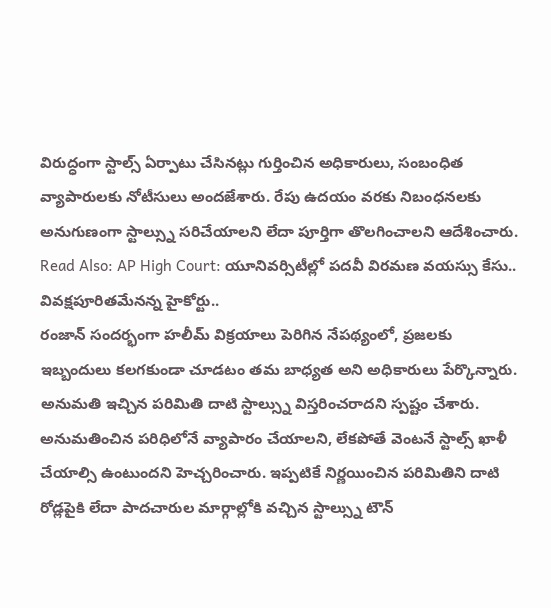విరుద్ధంగా స్టాల్స్ ఏర్పాటు చేసినట్లు గుర్తించిన అధికారులు, సంబంధిత వ్యాపారులకు నోటీసులు అందజేశారు. రేపు ఉదయం వరకు నిబంధనలకు అనుగుణంగా స్టాల్స్ను సరిచేయాలని లేదా పూర్తిగా తొలగించాలని ఆదేశించారు.
Read Also: AP High Court: యూనివర్సిటీల్లో పదవీ విరమణ వయస్సు కేసు.. వివక్షపూరితమేనన్న హైకోర్టు..
రంజాన్ సందర్భంగా హలీమ్ విక్రయాలు పెరిగిన నేపథ్యంలో, ప్రజలకు ఇబ్బందులు కలగకుండా చూడటం తమ బాధ్యత అని అధికారులు పేర్కొన్నారు. అనుమతి ఇచ్చిన పరిమితి దాటి స్టాల్స్ను విస్తరించరాదని స్పష్టం చేశారు. అనుమతించిన పరిధిలోనే వ్యాపారం చేయాలని, లేకపోతే వెంటనే స్టాల్స్ ఖాళీ చేయాల్సి ఉంటుందని హెచ్చరించారు. ఇప్పటికే నిర్ణయించిన పరిమితిని దాటి రోడ్లపైకి లేదా పాదచారుల మార్గాల్లోకి వచ్చిన స్టాల్స్ను టౌన్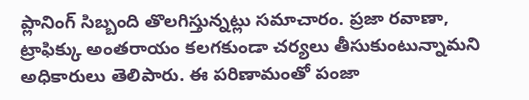ప్లానింగ్ సిబ్బంది తొలగిస్తున్నట్లు సమాచారం. ప్రజా రవాణా, ట్రాఫిక్కు అంతరాయం కలగకుండా చర్యలు తీసుకుంటున్నామని అధికారులు తెలిపారు. ఈ పరిణామంతో పంజా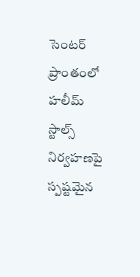సెంటర్ ప్రాంతంలో హలీమ్ స్టాల్స్ నిర్వహణపై స్పష్టమైన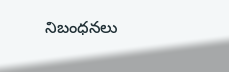నిబంధనలు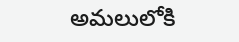అమలులోకి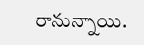రానున్నాయి.